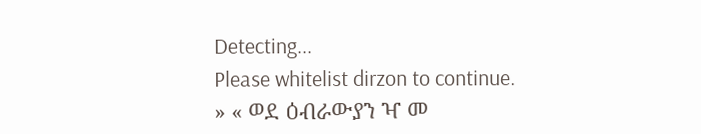Detecting...
Please whitelist dirzon to continue.
» « ወደ ዕብራውያን ዣ መ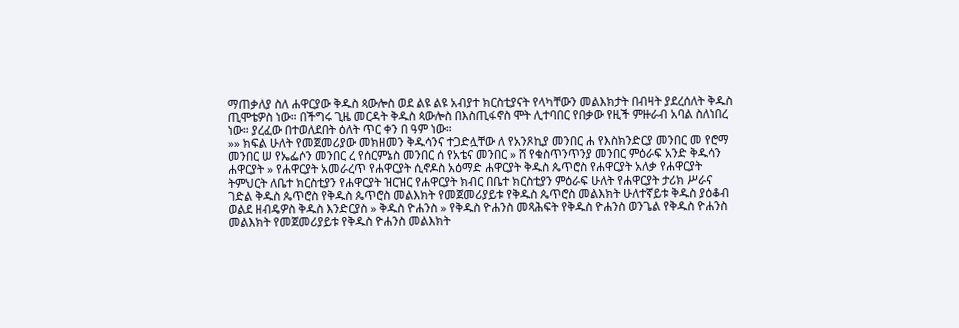ማጠቃለያ ስለ ሐዋርያው ቅዱስ ጳውሎስ ወደ ልዩ ልዩ አብያተ ክርስቲያናት የላካቸውን መልእክታት በብዛት ያደረሰለት ቅዱስ ጢሞቴዎስ ነው። በችግሩ ጊዜ መርዳት ቅዱስ ጳውሎስ በእስጢፋኖስ ሞት ሊተባበር የበቃው የዚች ምዙራብ አባል ስለነበረ ነው። ያረፈው በተወለደበት ዕለት ጥር ቀን በ ዓም ነው።
»» ክፍል ሁለት የመጀመሪያው መክዘመን ቅዱሳንና ተጋድሏቸው ለ የአንጾኪያ መንበር ሐ የእስክንድርያ መንበር መ የሮማ መንበር ሠ የኤፌሶን መንበር ረ የሰርምኔስ መንበር ሰ የአቴና መንበር » ሸ የቁስጥንጥንያ መንበር ምዕራፍ አንድ ቅዱሳን ሐዋርያት » የሐዋርያት አመራረጥ የሐዋርያት ሲኖዶስ አዕማድ ሐዋርያት ቅዱስ ጴጥሮስ የሐዋርያት አለቃ የሐዋርያት ትምህርት ለቤተ ክርስቲያን የሐዋርያት ዝርዝር የሐዋርያት ክብር በቤተ ክርስቲያን ምዕራፍ ሁለት የሐዋርያት ታሪክ ሥራና ገድል ቅዱስ ጴጥሮስ የቅዱስ ጴጥሮስ መልእክት የመጀመሪያይቱ የቅዱስ ጴጥሮስ መልእክት ሁለተኛይቱ ቅዱስ ያዕቆብ ወልደ ዘብዴዎስ ቅዱስ እንድርያስ » ቅዱስ ዮሐንስ » የቅዱስ ዮሐንስ መጻሕፍት የቅዱስ ዮሐንስ ወንጌል የቅዱስ ዮሐንስ መልእክት የመጀመሪያይቱ የቅዱስ ዮሐንስ መልእክት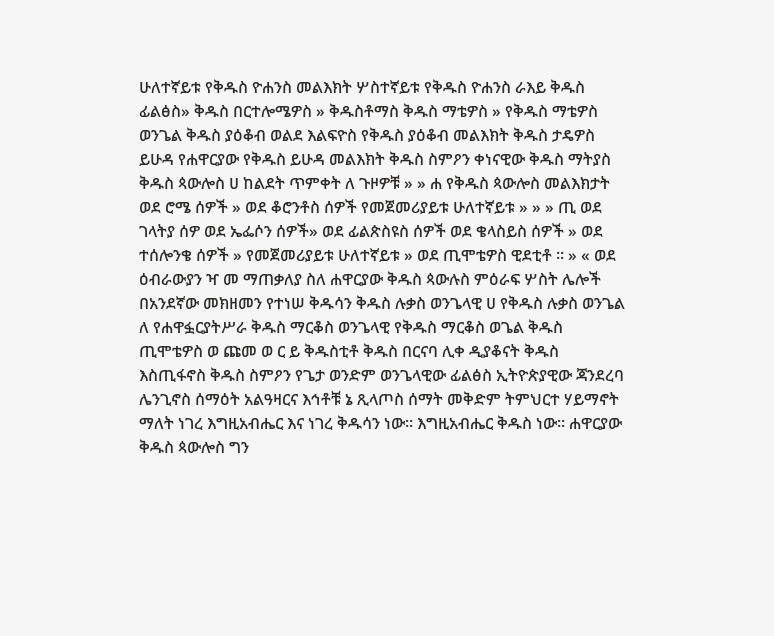ሁለተኛይቱ የቅዱስ ዮሐንስ መልእክት ሦስተኛይቱ የቅዱስ ዮሐንስ ራእይ ቅዱስ ፊልፅስ» ቅዱስ በርተሎሜዎስ » ቅዱስቶማስ ቅዱስ ማቴዎስ » የቅዱስ ማቴዎስ ወንጌል ቅዱስ ያዕቆብ ወልደ እልፍዮስ የቅዱስ ያዕቆብ መልእክት ቅዱስ ታዴዎስ ይሁዳ የሐዋርያው የቅዱስ ይሁዳ መልእክት ቅዱስ ስምዖን ቀነናዊው ቅዱስ ማትያስ ቅዱስ ጳውሎስ ሀ ከልደት ጥምቀት ለ ጉዞዎቹ » » ሐ የቅዱስ ጳውሎስ መልእክታት ወደ ሮሜ ሰዎች » ወደ ቆሮንቶስ ሰዎች የመጀመሪያይቱ ሁለተኛይቱ » » » ጢ ወደ ገላትያ ሰዎ ወደ ኤፌሶን ሰዎች» ወደ ፊልጵስዩስ ሰዎች ወደ ቄላስይስ ሰዎች » ወደ ተሰሎንቄ ሰዎች » የመጀመሪያይቱ ሁለተኛይቱ » ወደ ጢሞቴዎስ ዊደቲቶ ። » « ወደ ዕብራውያን ዣ መ ማጠቃለያ ስለ ሐዋርያው ቅዱስ ጳውሉስ ምዕራፍ ሦስት ሌሎች በአንደኛው መክዘመን የተነሠ ቅዱሳን ቅዱስ ሉቃስ ወንጌላዊ ሀ የቅዱስ ሉቃስ ወንጌል ለ የሐዋፏርያትሥራ ቅዱስ ማርቆስ ወንጌላዊ የቅዱስ ማርቆስ ወጌል ቅዱስ ጢሞቴዎስ ወ ጩመ ወ ር ይ ቅዱስቲቶ ቅዱስ በርናባ ሊቀ ዲያቆናት ቅዱስ እስጢፋኖስ ቅዱስ ስምዖን የጌታ ወንድም ወንጌላዊው ፊልፅስ ኢትዮጵያዊው ጃንደረባ ሌንጊኖስ ሰማዕት አልዓዛርና እኅቶቹ ኔ ጺላጦስ ሰማት መቅድም ትምህርተ ሃይማኖት ማለት ነገረ እግዚአብሔር እና ነገረ ቅዱሳን ነው። እግዚአብሔር ቅዱስ ነው። ሐዋርያው ቅዱስ ጳውሎስ ግን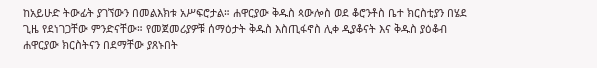ከአይሁድ ትውፊት ያገኘውን በመልእክቱ አሥፍሮታል። ሐዋርያው ቅዱስ ጳውሎስ ወደ ቆሮንቶስ ቤተ ክርስቲያን በሄደ ጊዜ የደነገጋቸው ምንድናቸው። የመጀመሪያዎቹ ሰማዕታት ቅዱስ እስጢፋኖስ ሊቀ ዲያቆናት እና ቅዱስ ያዕቆብ ሐዋርያው ክርስትናን በደማቸው ያጸኑበት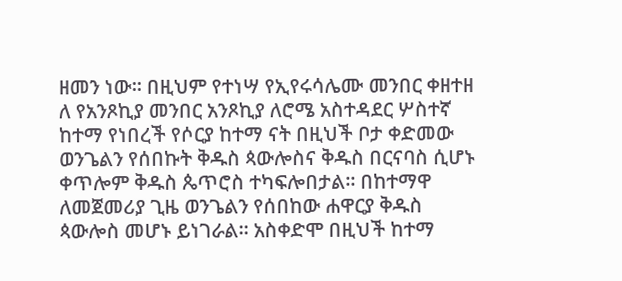ዘመን ነው። በዚህም የተነሣ የኢየሩሳሌሙ መንበር ቀዘተዘ ለ የአንጾኪያ መንበር አንጾኪያ ለሮሜ አስተዳደር ሦስተኛ ከተማ የነበረች የሶርያ ከተማ ናት በዚህች ቦታ ቀድመው ወንጌልን የሰበኩት ቅዱስ ጳውሎስና ቅዱስ በርናባስ ሲሆኑ ቀጥሎም ቅዱስ ጴጥሮስ ተካፍሎበታል። በከተማዋ ለመጀመሪያ ጊዜ ወንጌልን የሰበከው ሐዋርያ ቅዱስ ጳውሎስ መሆኑ ይነገራል። አስቀድሞ በዚህች ከተማ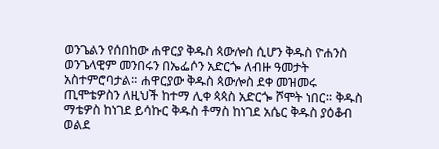ወንጌልን የሰበከው ሐዋርያ ቅዱስ ጳውሎስ ሲሆን ቅዱስ ዮሐንስ ወንጌላዊም መንበሩን በኤፌሶን አድርጐ ለብዙ ዓመታት አስተምሮባታል። ሐዋርያው ቅዱስ ጳውሎስ ደቀ መዝመሩ ጢሞቴዎስን ለዚህች ከተማ ሊቀ ጳጳስ አድርጐ ሾሞት ነበር። ቅዱስ ማቴዎስ ከነገደ ይሳኩር ቅዱስ ቶማስ ከነገደ አሴር ቅዱስ ያዕቆብ ወልደ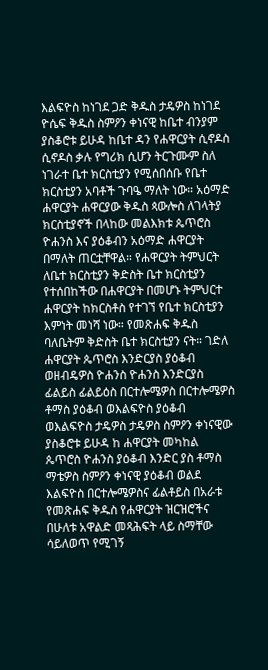እልፍዮስ ከነገደ ጋድ ቅዱስ ታዴዎስ ከነገደ ዮሴፍ ቅዱስ ስምዖን ቀነናዊ ከቤተ ብንያም ያስቆሮቱ ይሁዳ ከቤተ ዳን የሐዋርያት ሲኖዶስ ሲኖዶስ ቃሉ የግሪክ ሲሆን ትርጉሙም ስለ ነገራተ ቤተ ክርስቲያን የሚሰበሰቡ የቤተ ክርስቲያን አባቶች ጉባዔ ማለት ነው። አዕማድ ሐዋርያት ሐዋርያው ቅዱስ ጳውሎስ ለገላትያ ክርስቲያኖች በላከው መልእክቱ ጴጥሮስ ዮሐንስ እና ያዕቆብን አዕማድ ሐዋርያት በማለት ጠርቷቸዋል። የሐዋርያት ትምህርት ለቤተ ክርስቲያን ቅድስት ቤተ ክርስቲያን የተሰበከችው በሐዋርያት በመሆኑ ትምህርተ ሐዋርያት ከክርስቶስ የተገኘ የቤተ ክርስቲያን እምነት መነሻ ነው። የመጽሐፍ ቅዱስ ባለቤትም ቅድስት ቤተ ክርስቲያን ናት። ገድለ ሐዋርያት ጴጥሮስ እንድርያስ ያዕቆብ ወዘብዴዎስ ዮሐንስ ዮሐንስ እንድርያስ ፊልይስ ፊልይዕስ በርተሎሜዎስ በርተሎሜዎስ ቶማስ ያዕቆብ ወእልፍዮስ ያዕቆብ ወእልፍዮስ ታዴዎስ ታዴዎስ ስምዖን ቀነናዊው ያስቆሮቱ ይሁዳ ከ ሐዋርያት መካከል ጴጥሮስ ዮሐንስ ያዕቆብ እንድር ያስ ቶማስ ማቴዎስ ስምዖን ቀነናዊ ያዕቆብ ወልደ እልፍዮስ በርተሎሜዎስና ፊልቶይስ በአራቱ የመጽሐፍ ቅዱስ የሐዋርያት ዝርዝሮችና በሁለቱ አዋልድ መጻሕፍት ላይ ስማቸው ሳይለወጥ የሚገኝ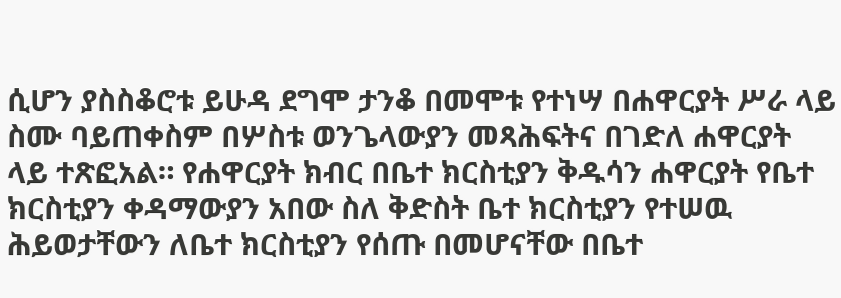ሲሆን ያስስቆሮቱ ይሁዳ ደግሞ ታንቆ በመሞቱ የተነሣ በሐዋርያት ሥራ ላይ ስሙ ባይጠቀስም በሦስቱ ወንጌላውያን መጻሕፍትና በገድለ ሐዋርያት ላይ ተጽፎአል። የሐዋርያት ክብር በቤተ ክርስቲያን ቅዱሳን ሐዋርያት የቤተ ክርስቲያን ቀዳማውያን አበው ስለ ቅድስት ቤተ ክርስቲያን የተሠዉ ሕይወታቸውን ለቤተ ክርስቲያን የሰጡ በመሆናቸው በቤተ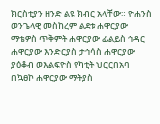ክርስቲያን ዘንድ ልዩ ክብር አላቸው። ዮሐንስ ወንጌላዊ መስከረም ልደቱ ሐዋርያው ማቴዎስ ጥቅምት ሐዋርያው ፊልይስ ኅዳር ሐዋርያው እንድርያስ ታኅሳስ ሐዋርያው ያዕቆብ ወእልፍዮስ የካቲት ህርርበአባ በኳፀኮ ሐዋርያው ማትያስ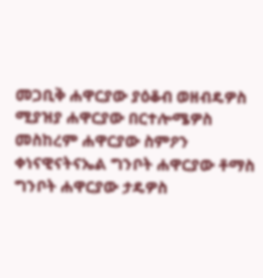መጋቢቅ ሐዋርያው ያዕቆብ ወዘብዴዎስ ሚያዝያ ሐዋርያው በርተሎሜዎስ መስከረም ሐዋርያው ስምዖን ቀነናዊናትናኤል ግንቦት ሐዋርያው ቶማስ ግንቦት ሐዋርያው ታዴዎስ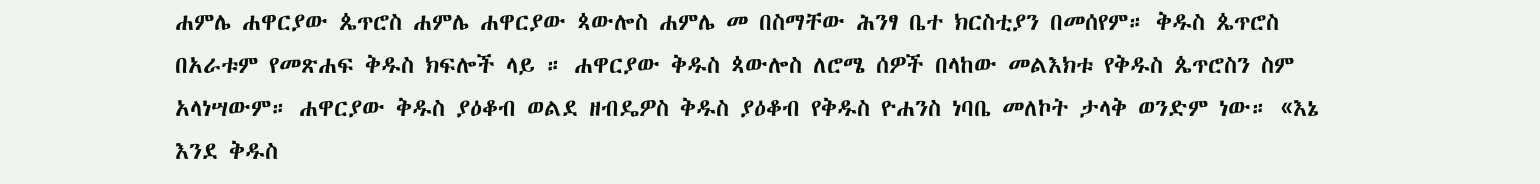ሐምሌ ሐዋርያው ጴጥሮስ ሐምሌ ሐዋርያው ጳውሎስ ሐምሌ መ በስማቸው ሕንፃ ቤተ ክርስቲያን በመሰየም። ቅዱስ ጴጥሮስ በአራቱም የመጽሐፍ ቅዱስ ክፍሎች ላይ ። ሐዋርያው ቅዱስ ጳውሎስ ለሮሜ ሰዎች በላከው መልእክቱ የቅዱስ ጴጥሮስን ስም አላነሣውም። ሐዋርያው ቅዱስ ያዕቆብ ወልደ ዘብዴዎስ ቅዱስ ያዕቆብ የቅዱስ ዮሐንስ ነባቤ መለኮት ታላቅ ወንድም ነው። «እኔ እንደ ቅዱስ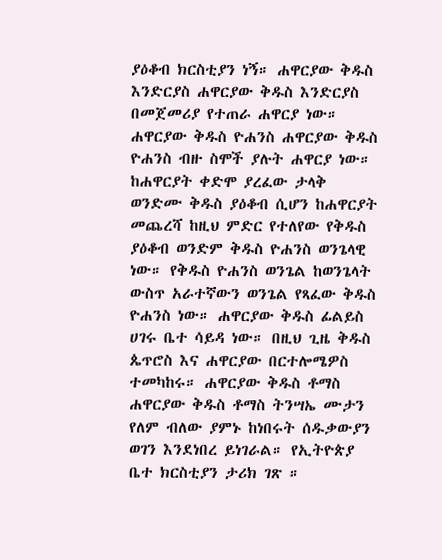ያዕቆብ ክርስቲያን ነኝ። ሐዋርያው ቅዱስ እንድርያስ ሐዋርያው ቅዱስ እንድርያስ በመጀመሪያ የተጠራ ሐዋርያ ነው። ሐዋርያው ቅዱስ ዮሐንስ ሐዋርያው ቅዱስ ዮሐንስ ብዙ ስሞች ያሉት ሐዋርያ ነው። ከሐዋርያት ቀድሞ ያረፈው ታላቅ ወንድሙ ቅዱስ ያዕቆብ ሲሆን ከሐዋርያት መጨረሻ ከዚህ ምድር የተለየው የቅዱስ ያዕቆብ ወንድም ቅዱስ ዮሐንስ ወንጌላዊ ነው። የቅዱስ ዮሐንስ ወንጌል ከወንጌላት ውስጥ አራተኛውን ወንጌል የጻፈው ቅዱስ ዮሐንስ ነው። ሐዋርያው ቅዱስ ፊልይስ ሀገሩ ቤተ ሳይዳ ነው። በዚህ ጊዜ ቅዱስ ጴጥሮስ እና ሐዋርያው በርተሎሜዎስ ተመካከሩ። ሐዋርያው ቅዱስ ቶማስ ሐዋርያው ቅዱስ ቶማስ ትንሣኤ ሙታን የለም ብለው ያምኑ ከነበሩት ሰዱቃውያን ወገን እንደነበረ ይነገራል። የኢትዮጵያ ቤተ ክርስቲያን ታሪክ ገጽ ።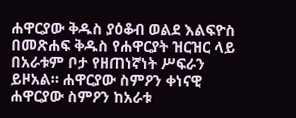ሐዋርያው ቅዱስ ያዕቆብ ወልደ እልፍዮስ በመጽሐፍ ቅዱስ የሐዋርያት ዝርዝር ላይ በአራቱም ቦታ የዘጠነኛነት ሥፍራን ይዞአል። ሐዋርያው ስምዖን ቀነናዊ ሐዋርያው ስምዖን ከአራቱ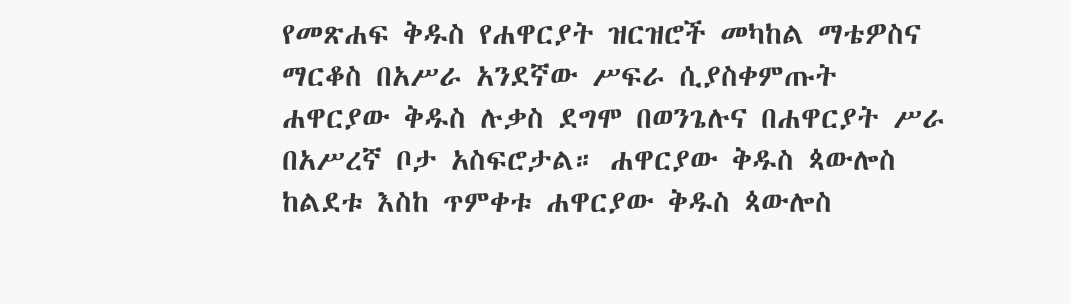የመጽሐፍ ቅዱስ የሐዋርያት ዝርዝሮች መካከል ማቴዎስና ማርቆስ በአሥራ አንደኛው ሥፍራ ሲያስቀምጡት ሐዋርያው ቅዱስ ሉቃስ ደግሞ በወንጌሉና በሐዋርያት ሥራ በአሥረኛ ቦታ አስፍሮታል። ሐዋርያው ቅዱስ ጳውሎስ ከልደቱ እስከ ጥምቀቱ ሐዋርያው ቅዱስ ጳውሎስ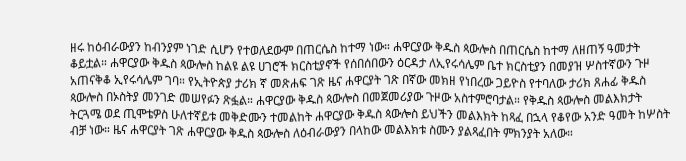ዘሩ ከዕብራውያን ከብንያም ነገድ ሲሆን የተወለደውም በጠርሴስ ከተማ ነው። ሐዋርያው ቅዱስ ጳውሎስ በጠርሴስ ከተማ ለዘጠኝ ዓመታት ቆይቷል። ሐዋርያው ቅዱስ ጳውሎስ ከልዩ ልዩ ሀገሮች ክርስቲያኖች የሰበሰበውን ዕርዳታ ለኢየሩሳሌም ቤተ ክርስቲያን በመያዝ ሦስተኛውን ጉዞ አጠናቅቆ ኢየሩሳሌም ገባ። የኢትዮጵያ ታሪክ ኛ መጽሐፍ ገጽ ዜና ሐዋርያት ገጽ በኛው መክዘ የነበረው ጋይዮስ የተባለው ታሪክ ጸሐፊ ቅዱስ ጳውሎስ በኦስትያ መንገድ መሠየፉን ጽፏል። ሐዋርያው ቅዱስ ጳውሎስ በመጀመሪያው ጉዞው አስተምሮባታል። የቅዱስ ጳውሎስ መልእክታት ትርጓሜ ወደ ጢሞቴዎስ ሁለተኛይቱ መቅድሙን ተመልከት ሐዋርያው ቅዱስ ጳውሎስ ይህችን መልእክት ከጻፈ በኋላ የቆየው አንድ ዓመት ከሦስት ብቻ ነው። ዜና ሐዋርያት ገጽ ሐዋርያው ቅዱስ ጳውሎስ ለዕብራውያን በላከው መልእክቱ ስሙን ያልጻፈበት ምክንያት አለው።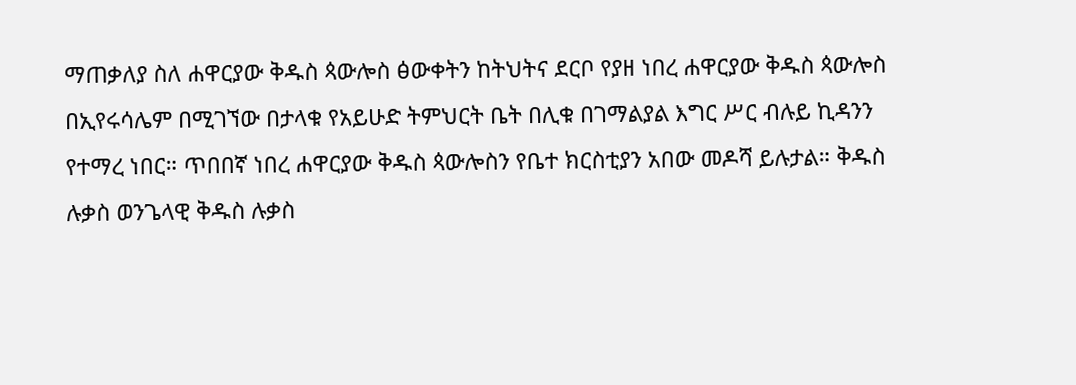ማጠቃለያ ስለ ሐዋርያው ቅዱስ ጳውሎስ ፅውቀትን ከትህትና ደርቦ የያዘ ነበረ ሐዋርያው ቅዱስ ጳውሎስ በኢየሩሳሌም በሚገኘው በታላቁ የአይሁድ ትምህርት ቤት በሊቁ በገማልያል እግር ሥር ብሉይ ኪዳንን የተማረ ነበር። ጥበበኛ ነበረ ሐዋርያው ቅዱስ ጳውሎስን የቤተ ክርስቲያን አበው መዶሻ ይሉታል። ቅዱስ ሉቃስ ወንጌላዊ ቅዱስ ሉቃስ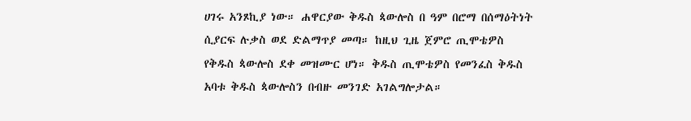ሀገሩ አንጾኪያ ነው። ሐዋርያው ቅዱስ ጳውሎስ በ ዓም በሮማ በሰማዕትነት ሲያርፍ ሉቃስ ወደ ድልማጥያ መጣ። ከዚህ ጊዜ ጀምሮ ጢሞቴዎስ የቅዱስ ጳውሎስ ደቀ መዝሙር ሆነ። ቅዱስ ጢሞቴዎስ የመንፈስ ቅዱስ አባቱ ቅዱስ ጳውሎስን በብዙ መንገድ አገልግሎታል።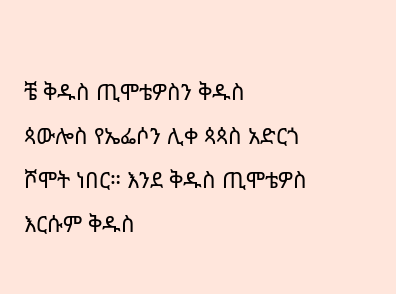ቼ ቅዱስ ጢሞቴዎስን ቅዱስ ጳውሎስ የኤፌሶን ሊቀ ጳጳስ አድርጎ ሾሞት ነበር። እንደ ቅዱስ ጢሞቴዎስ እርሱም ቅዱስ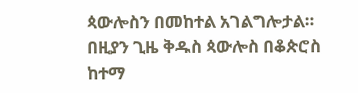ጳውሎስን በመከተል አገልግሎታል። በዚያን ጊዜ ቅዱስ ጳውሎስ በቆጵሮስ ከተማ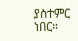ያስተምር ነበር።